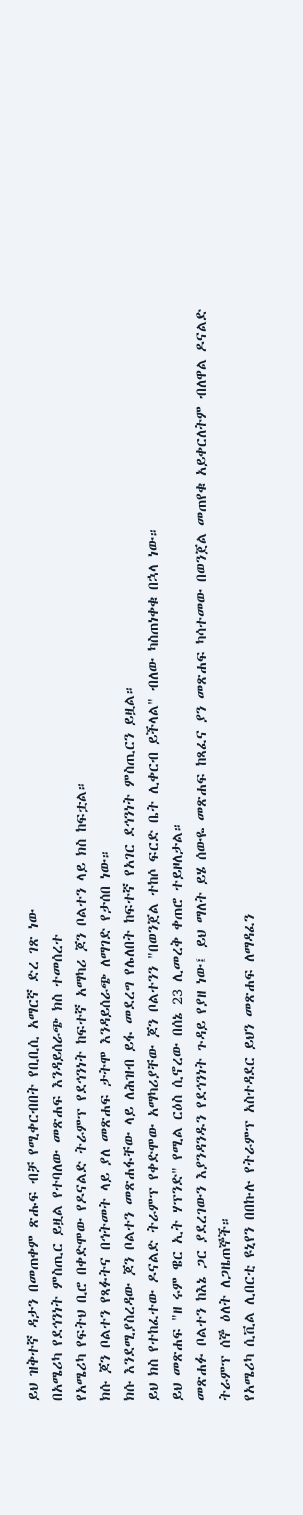ይህ ዝቅተኛ ዳታን በመጠቀም ጽሑፍ ብቻ የሚቀርብበት የቢቢሲ አማርኛ ድረ ገጽ ነው
በአሜሪካ የደኅንነት ምስጢር ይዟል የተባለው መጽሐፍ እንዳይሰራጭ ክስ ተመሰረተ
የአሜሪካ የፍትህ ቢሮ በቀድሞው የዶናልድ ትራምፕ የደኅንነት ከፍተኛ አማካሪ ጆን ቦልተን ላይ ክስ ከፍቷል።
ክሱ ጆን ቦልተን የጻፉትና በኅትመት ላይ ያለ መጽሐፍ ታትሞ እንዳይሰራጭ ለማገድ የታሰበ ነው።
ክሱ እንደሚያስረዳው ጆን ቦልተን መጽሐፋቸው ላይ ለሕዝብ ይፋ መደረግ የሌለበት ከፍተኛ የአገር ደኅንነት ምስጢርን ይዟል።
ይህ ክስ የተከፈተው ዶናልድ ትራምፕ የቀድሞው አማካሪያቸው ጆን ቦልተንን "በወንጀል ተከሶ ፍርድ ቤት ሊቀርብ ይችላል" ብለው ካስጠነቀቁ በኋላ ነው።
ይህ መጽሐፍ "ዘ ሩም ዌር ኢት ሃፕንድ" የሚል ርዕስ ሲኖረው በሰኔ 23 ሊመረቅ ቀጠሮ ተይዞለታል።
መጽሐፉ ቦልተን ከእኔ ጋር ያደረገውን እያንዳንዱን የደኅንነት ጉዳይ የያዘ ነው፤ ይህ ማለት ይሄ ሰውዬ መጽሐፍ ከጻፈና ያን መጽሐፍ ካሳተመው በወንጀል መጠየቁ አይቀርለትም ብለዋል ዶናልድ ትራምፕ ሰኞ ዕለት ለጋዜጠኞች።
የአሜሪካ ሲቪል ሊበርቲ ዩኒየን በበኩሉ የትራምፕ አስተዳደር ይህን መጽሐፍ ለማዳፈን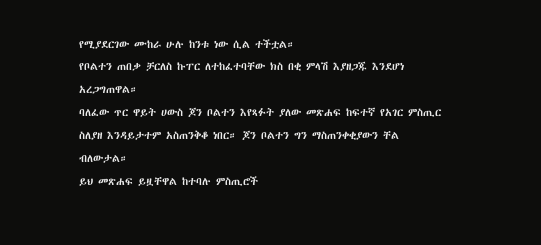የሚያደርገው ሙከራ ሁሉ ከንቱ ነው ሲል ተችቷል።
የቦልተን ጠበቃ ቻርለስ ኩፐር ለተከፈተባቸው ክስ በቂ ምላሽ እያዘጋጁ እንደሆነ አረጋግጠዋል።
ባለፈው ጥር ዋይት ሀውስ ጆን ቦልተን እየጻፉት ያለው መጽሐፍ ከፍተኛ የአገር ምስጢር ስለያዘ እንዳይታተም አስጠንቅቆ ነበር። ጆን ቦልተን ግን ማስጠንቀቂያውን ቸል ብለውታል።
ይህ መጽሐፍ ይዟቸዋል ከተባሉ ምስጢሮች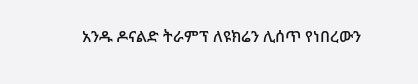አንዱ ዶናልድ ትራምፕ ለዩክሬን ሊሰጥ የነበረውን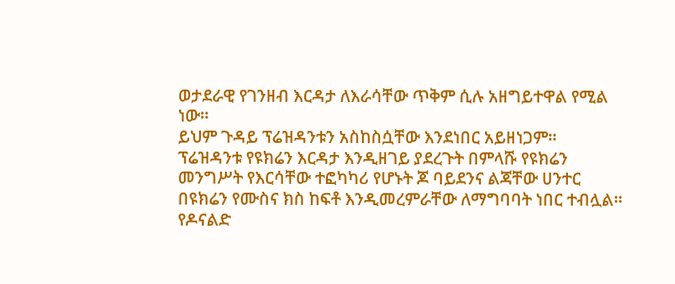ወታደራዊ የገንዘብ እርዳታ ለእራሳቸው ጥቅም ሲሉ አዘግይተዋል የሚል ነው።
ይህም ጉዳይ ፕሬዝዳንቱን አስከስሷቸው እንደነበር አይዘነጋም።
ፕሬዝዳንቱ የዩክሬን እርዳታ እንዲዘገይ ያደረጉት በምላሹ የዩክሬን መንግሥት የእርሳቸው ተፎካካሪ የሆኑት ጆ ባይደንና ልጃቸው ሀንተር በዩክሬን የሙስና ክስ ከፍቶ እንዲመረምራቸው ለማግባባት ነበር ተብሏል።
የዶናልድ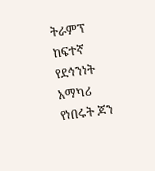ትራምፕ ከፍተኛ የደኅንነት አማካሪ የነበሩት ጆን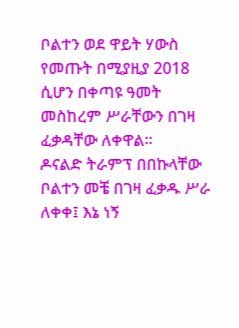ቦልተን ወደ ዋይት ሃውስ የመጡት በሚያዚያ 2018 ሲሆን በቀጣዩ ዓመት መስከረም ሥራቸውን በገዛ ፈቃዳቸው ለቀዋል።
ዶናልድ ትራምፕ በበኩላቸው ቦልተን መቼ በገዛ ፈቃዱ ሥራ ለቀቀ፤ እኔ ነኝ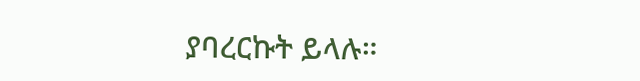ያባረርኩት ይላሉ።